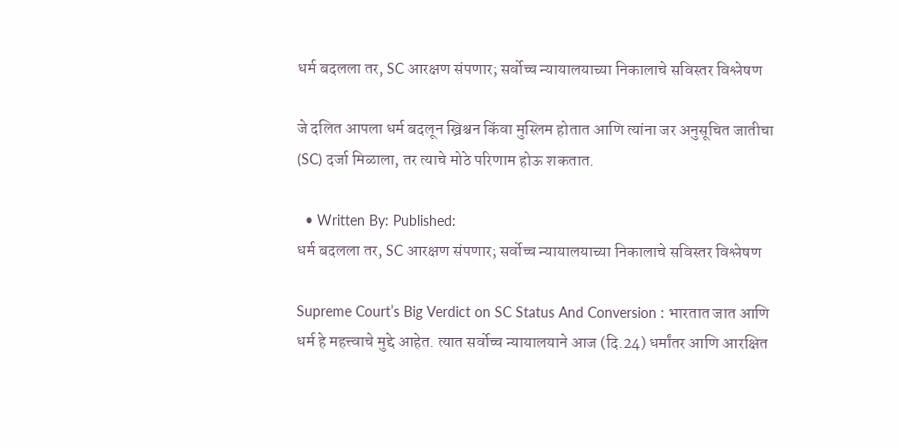धर्म बदलला तर, SC आरक्षण संपणार; सर्वोच्च न्यायालयाच्या निकालाचे सविस्तर विश्लेषण

जे दलित आपला धर्म बदलून ख्रिश्चन किंवा मुस्लिम होतात आणि त्यांना जर अनुसूचित जातीचा (SC) दर्जा मिळाला, तर त्याचे मोठे परिणाम होऊ शकतात.

  • Written By: Published:
धर्म बदलला तर, SC आरक्षण संपणार; सर्वोच्च न्यायालयाच्या निकालाचे सविस्तर विश्लेषण

Supreme Court’s Big Verdict on SC Status And Conversion : भारतात जात आणि धर्म हे महत्त्वाचे मुद्दे आहेत. त्यात सर्वोच्च न्यायालयाने आज (दि.24) धर्मांतर आणि आरक्षित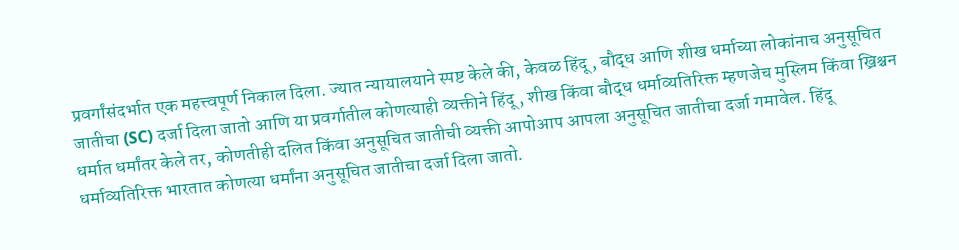प्रवर्गांसंदर्भात एक महत्त्वपूर्ण निकाल दिला. ज्यात न्यायालयाने स्पष्ट केले की, केवळ हिंदू, बौद्ध आणि शीख धर्माच्या लोकांनाच अनुसूचित जातीचा (SC) दर्जा दिला जातो आणि या प्रवर्गातील कोणत्याही व्यक्तीने हिंदू, शीख किंवा बौद्ध धर्माव्यतिरिक्त म्हणजेच मुस्लिम किंवा ख्रिश्चन धर्मात धर्मांतर केले तर, कोणतीही दलित किंवा अनुसूचित जातीची व्यक्ती आपोआप आपला अनुसूचित जातीचा दर्जा गमावेल. हिंदू धर्माव्यतिरिक्त भारतात कोणत्या धर्मांना अनुसूचित जातीचा दर्जा दिला जातो.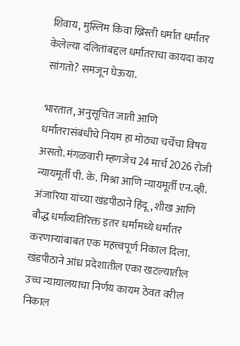शिवाय, मुस्लिम किंवा ख्रिस्ती धर्मात धर्मांतर केलेल्या दलितांबद्दल धर्मांतराचा कायदा काय सांगतो? समजून घेऊया.

भारतात, अनुसूचित जाती आणि धर्मांतरासंबंधीचे नियम हा मोठ्या चर्चेचा विषय असतो. मंगळवारी म्हणजेच 24 मार्च 2026 रोजी न्यायमूर्ती पी. के. मिश्रा आणि न्यायमूर्ती एन.व्ही. अंजारिया यांच्या खंडपीठाने हिंदू, शीख आणि बौद्ध धर्माव्यतिरिक्त इतर धर्मांमध्ये धर्मांतर करणाऱ्यांबाबत एक महत्त्वपूर्ण निकाल दिला. खंडपीठाने आंध्र प्रदेशातील एका खटल्यातील उच्च न्यायालयाचा निर्णय कायम ठेवत वरील निकाल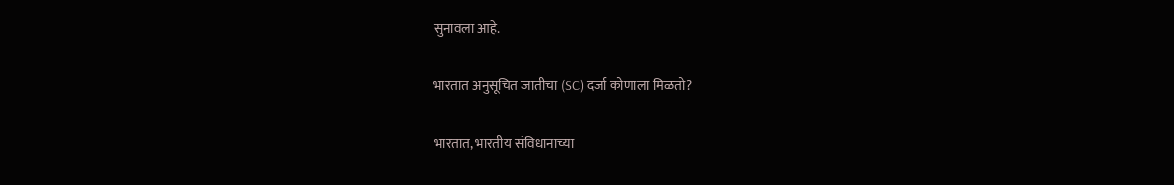सुनावला आहे.

भारतात अनुसूचित जातीचा (SC) दर्जा कोणाला मिळतो?

भारतात, भारतीय संविधानाच्या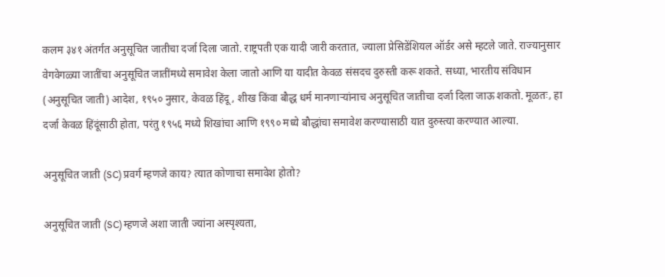कलम ३४१ अंतर्गत अनुसूचित जातीचा दर्जा दिला जातो. राष्ट्रपती एक यादी जारी करतात, ज्याला प्रेसिडेंशियल ऑर्डर असे म्हटले जाते. राज्यानुसार वेगवेगळ्या जातींचा अनुसूचित जातींमध्ये समावेश केला जातो आणि या यादीत केवळ संसदच दुरुस्ती करू शकते. सध्या, भारतीय संविधान (अनुसूचित जाती) आदेश, १९५० नुसार, केवळ हिंदू, शीख किंवा बौद्ध धर्म मानणाऱ्यांनाच अनुसूचित जातीचा दर्जा दिला जाऊ शकतो. मूळतः, हा दर्जा केवळ हिंदूंसाठी होता, परंतु १९५६ मध्ये शिखांचा आणि १९९० मध्ये बौद्धांचा समावेश करण्यासाठी यात दुरुस्त्या करण्यात आल्या.

अनुसूचित जाती (SC) प्रवर्ग म्हणजे काय? त्यात कोणाचा समावेश होतो?

अनुसूचित जाती (SC) म्हणजे अशा जाती ज्यांना अस्पृश्यता,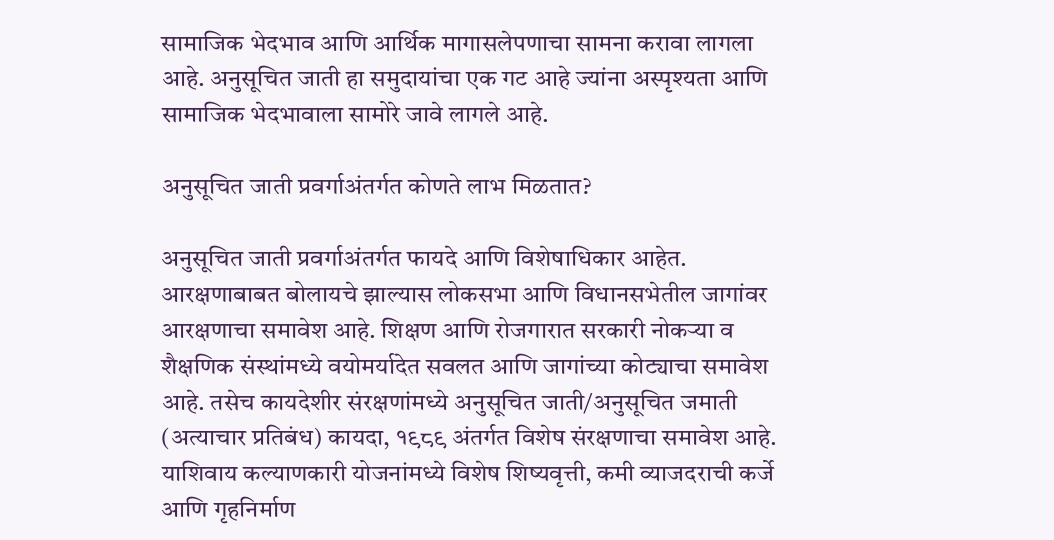सामाजिक भेदभाव आणि आर्थिक मागासलेपणाचा सामना करावा लागला आहे. अनुसूचित जाती हा समुदायांचा एक गट आहे ज्यांना अस्पृश्यता आणि सामाजिक भेदभावाला सामोरे जावे लागले आहे.

अनुसूचित जाती प्रवर्गाअंतर्गत कोणते लाभ मिळतात?

अनुसूचित जाती प्रवर्गाअंतर्गत फायदे आणि विशेषाधिकार आहेत. आरक्षणाबाबत बोलायचे झाल्यास लोकसभा आणि विधानसभेतील जागांवर आरक्षणाचा समावेश आहे. शिक्षण आणि रोजगारात सरकारी नोकऱ्या व शैक्षणिक संस्थांमध्ये वयोमर्यादेत सवलत आणि जागांच्या कोट्याचा समावेश आहे. तसेच कायदेशीर संरक्षणांमध्ये अनुसूचित जाती/अनुसूचित जमाती (अत्याचार प्रतिबंध) कायदा, १९८९ अंतर्गत विशेष संरक्षणाचा समावेश आहे. याशिवाय कल्याणकारी योजनांमध्ये विशेष शिष्यवृत्ती, कमी व्याजदराची कर्जे आणि गृहनिर्माण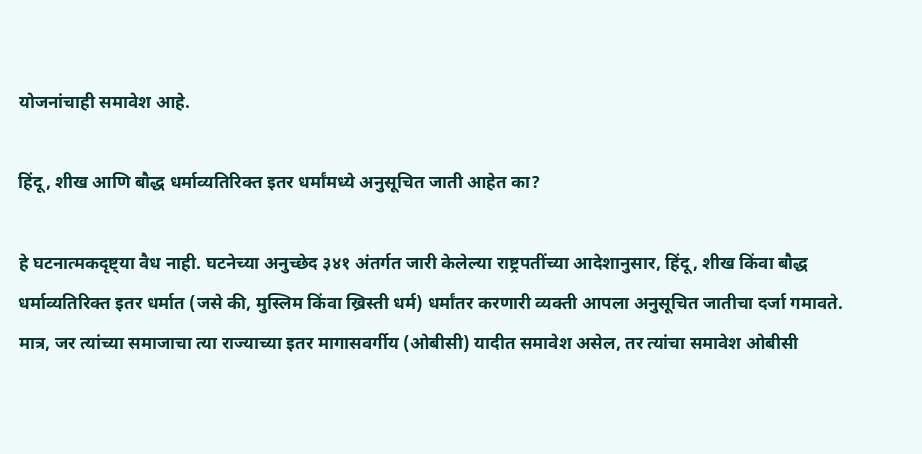योजनांचाही समावेश आहे.

हिंदू, शीख आणि बौद्ध धर्माव्यतिरिक्त इतर धर्मांमध्ये अनुसूचित जाती आहेत का?

हे घटनात्मकदृष्ट्या वैध नाही. घटनेच्या अनुच्छेद ३४१ अंतर्गत जारी केलेल्या राष्ट्रपतींच्या आदेशानुसार, हिंदू, शीख किंवा बौद्ध धर्माव्यतिरिक्त इतर धर्मात (जसे की, मुस्लिम किंवा ख्रिस्ती धर्म) धर्मांतर करणारी व्यक्ती आपला अनुसूचित जातीचा दर्जा गमावते. मात्र, जर त्यांच्या समाजाचा त्या राज्याच्या इतर मागासवर्गीय (ओबीसी) यादीत समावेश असेल, तर त्यांचा समावेश ओबीसी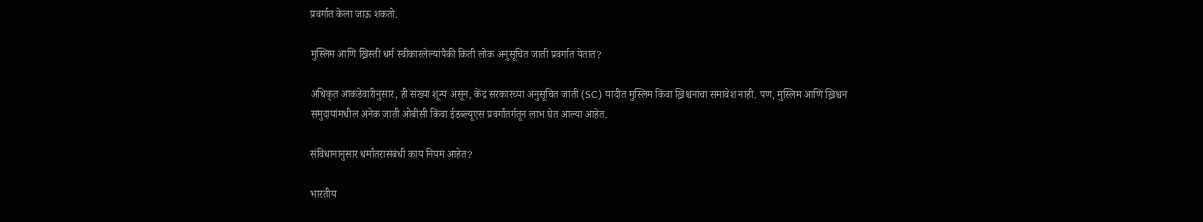प्रवर्गात केला जाऊ शकतो.

मुस्लिम आणि ख्रिस्ती धर्म स्वीकारलेल्यांपैकी किती लोक अनुसूचित जाती प्रवर्गात येतात?

अधिकृत आकडेवारीनुसार, ही संख्या शून्य असून, केंद्र सरकारच्या अनुसूचित जाती (SC) यादीत मुस्लिम किंवा ख्रिश्चनांचा समावेश नाही. पण, मुस्लिम आणि ख्रिश्चन समुदायांमधील अनेक जाती ओबीसी किंवा ईडब्ल्यूएस प्रवर्गांतर्गतून लाभ घेत आल्या आहेत.

संविधानानुसार धर्मांतरासंबंधी काय नियम आहेत?

भारतीय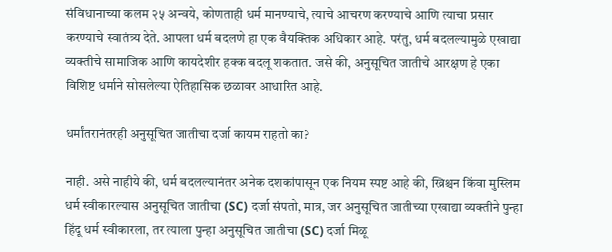संविधानाच्या कलम २५ अन्वये, कोणताही धर्म मानण्याचे, त्याचे आचरण करण्याचे आणि त्याचा प्रसार करण्याचे स्वातंत्र्य देते. आपला धर्म बदलणे हा एक वैयक्तिक अधिकार आहे. परंतु, धर्म बदलल्यामुळे एखाद्या व्यक्तीचे सामाजिक आणि कायदेशीर हक्क बदलू शकतात. जसे की, अनुसूचित जातीचे आरक्षण हे एका विशिष्ट धर्माने सोसलेल्या ऐतिहासिक छळावर आधारित आहे.

धर्मांतरानंतरही अनुसूचित जातीचा दर्जा कायम राहतो का?

नाही. असे नाहीये की, धर्म बदलल्यानंतर अनेक दशकांपासून एक नियम स्पष्ट आहे की, ख्रिश्चन किंवा मुस्लिम धर्म स्वीकारल्यास अनुसूचित जातीचा (SC) दर्जा संपतो, मात्र, जर अनुसूचित जातीच्या एखाद्या व्यक्तीने पुन्हा हिंदू धर्म स्वीकारला, तर त्याला पुन्हा अनुसूचित जातीचा (SC) दर्जा मिळू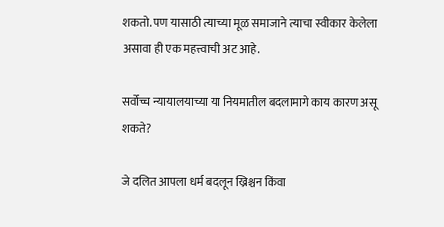शकतो. पण यासाठी त्याच्या मूळ समाजाने त्याचा स्वीकार केलेला असावा ही एक महत्त्वाची अट आहे.

सर्वोच्च न्यायालयाच्या या नियमातील बदलामागे काय कारण असू शकते?

जे दलित आपला धर्म बदलून ख्रिश्चन किंवा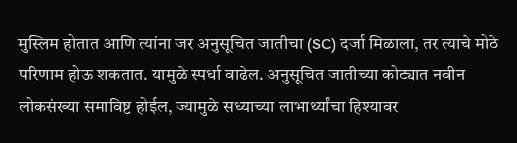मुस्लिम होतात आणि त्यांना जर अनुसूचित जातीचा (SC) दर्जा मिळाला, तर त्याचे मोठे परिणाम होऊ शकतात. यामुळे स्पर्धा वाढेल. अनुसूचित जातीच्या कोट्यात नवीन लोकसंख्या समाविष्ट होईल, ज्यामुळे सध्याच्या लाभार्थ्यांचा हिश्यावर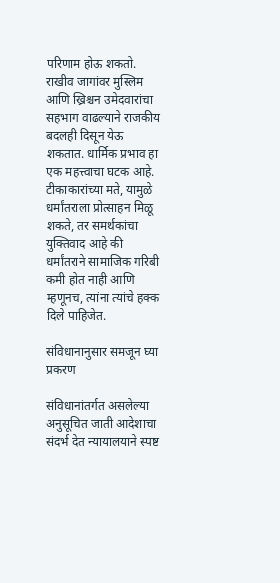परिणाम होऊ शकतो. राखीव जागांवर मुस्लिम आणि ख्रिश्चन उमेदवारांचा सहभाग वाढल्याने राजकीय बदलही दिसून येऊ शकतात. धार्मिक प्रभाव हा एक महत्त्वाचा घटक आहे. टीकाकारांच्या मते, यामुळे धर्मांतराला प्रोत्साहन मिळू शकते, तर समर्थकांचा युक्तिवाद आहे की धर्मांतराने सामाजिक गरिबी कमी होत नाही आणि म्हणूनच, त्यांना त्यांचे हक्क दिले पाहिजेत.

संविधानानुसार समजून घ्या प्रकरण

संविधानांतर्गत असलेल्या अनुसूचित जाती आदेशाचा संदर्भ देत न्यायालयाने स्पष्ट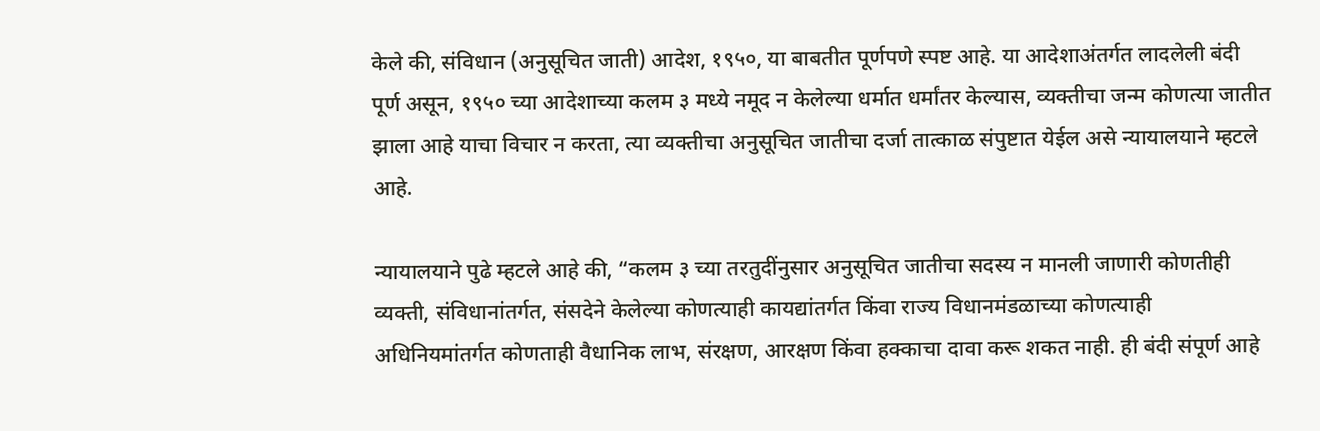केले की, संविधान (अनुसूचित जाती) आदेश, १९५०, या बाबतीत पूर्णपणे स्पष्ट आहे. या आदेशाअंतर्गत लादलेली बंदी पूर्ण असून, १९५० च्या आदेशाच्या कलम ३ मध्ये नमूद न केलेल्या धर्मात धर्मांतर केल्यास, व्यक्तीचा जन्म कोणत्या जातीत झाला आहे याचा विचार न करता, त्या व्यक्तीचा अनुसूचित जातीचा दर्जा तात्काळ संपुष्टात येईल असे न्यायालयाने म्हटले आहे.

न्यायालयाने पुढे म्हटले आहे की, “कलम ३ च्या तरतुदींनुसार अनुसूचित जातीचा सदस्य न मानली जाणारी कोणतीही व्यक्ती, संविधानांतर्गत, संसदेने केलेल्या कोणत्याही कायद्यांतर्गत किंवा राज्य विधानमंडळाच्या कोणत्याही अधिनियमांतर्गत कोणताही वैधानिक लाभ, संरक्षण, आरक्षण किंवा हक्काचा दावा करू शकत नाही. ही बंदी संपूर्ण आहे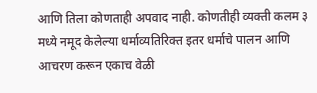आणि तिला कोणताही अपवाद नाही. कोणतीही व्यक्ती कलम ३ मध्ये नमूद केलेल्या धर्माव्यतिरिक्त इतर धर्माचे पालन आणि आचरण करून एकाच वेळी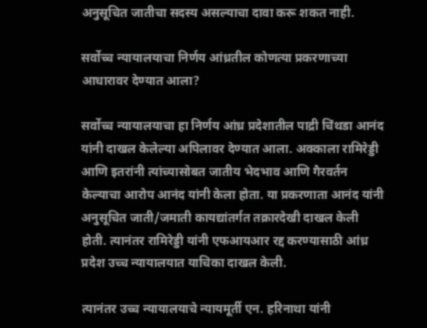अनुसूचित जातीचा सदस्य असल्याचा दावा करू शकत नाही.

सर्वोच्च न्यायालयाचा निर्णय आंध्रतील कोणत्या प्रकरणाच्या आधारावर देण्यात आला?

सर्वोच्च न्यायालयाचा हा निर्णय आंध्र प्रदेशातील पाद्री चिंथडा आनंद यांनी दाखल केलेल्या अपिलावर देण्यात आला. अक्काला रामिरेड्डी आणि इतरांनी त्यांच्यासोबत जातीय भेदभाव आणि गैरवर्तन केल्याचा आरोप आनंद यांनी केला होता. या प्रकरणाता आनंद यांनी अनुसूचित जाती/जमाती कायद्यांतर्गत तक्रारदेखी दाखल केली होती. त्यानंतर रामिरेड्डी यांनी एफआयआर रद्द करण्यासाठी आंध्र प्रदेश उच्च न्यायालयात याचिका दाखल केली.

त्यानंतर उच्च न्यायालयाचे न्यायमूर्ती एन. हरिनाथा यांनी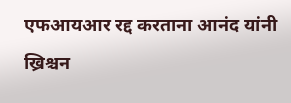एफआयआर रद्द करताना आनंद यांनी ख्रिश्चन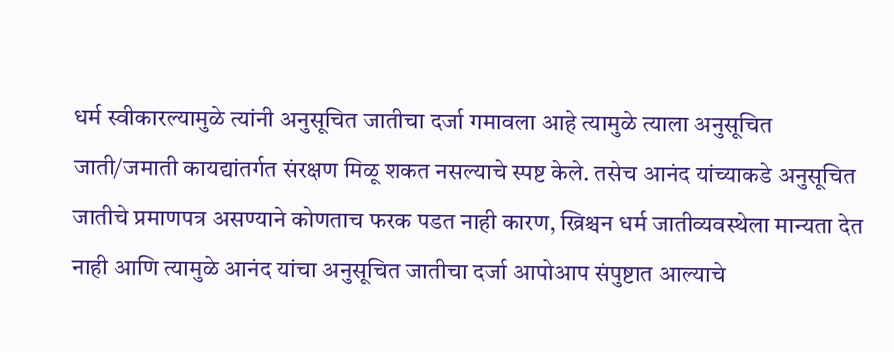धर्म स्वीकारल्यामुळे त्यांनी अनुसूचित जातीचा दर्जा गमावला आहे त्यामुळे त्याला अनुसूचित जाती/जमाती कायद्यांतर्गत संरक्षण मिळू शकत नसल्याचे स्पष्ट केले. तसेच आनंद यांच्याकडे अनुसूचित जातीचे प्रमाणपत्र असण्याने कोणताच फरक पडत नाही कारण, ख्रिश्चन धर्म जातीव्यवस्थेला मान्यता देत नाही आणि त्यामुळे आनंद यांचा अनुसूचित जातीचा दर्जा आपोआप संपुष्टात आल्याचे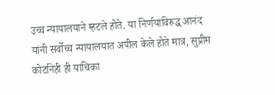उच्च न्यायालयाने म्हटले होते. या निर्णयाविरुद्ध आनंद यांनी सर्वोच्च न्यायालयात अपील केले होते मात्र, सुप्रीम कोर्टानेही ही याचिका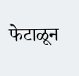फेटाळून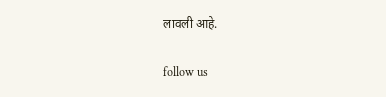लावली आहे.

follow us